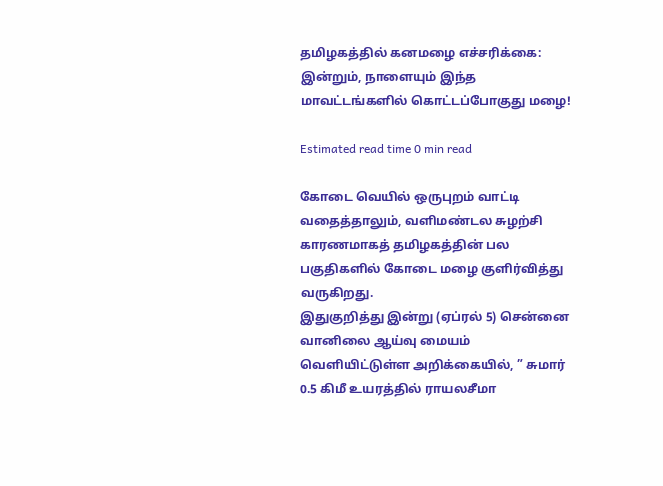தமிழகத்தில் கனமழை எச்சரிக்கை: இன்றும், நாளையும் இந்த மாவட்டங்களில் கொட்டப்போகுது மழை!

Estimated read time 0 min read

கோடை வெயில் ஒருபுறம் வாட்டி வதைத்தாலும், வளிமண்டல சுழற்சி காரணமாகத் தமிழகத்தின் பல பகுதிகளில் கோடை மழை குளிர்வித்து வருகிறது.
இதுகுறித்து இன்று (ஏப்ரல் 5) சென்னை வானிலை ஆய்வு மையம் வெளியிட்டுள்ள அறிக்கையில், ” சுமார் 0.5 கிமீ உயரத்தில் ராயலசீமா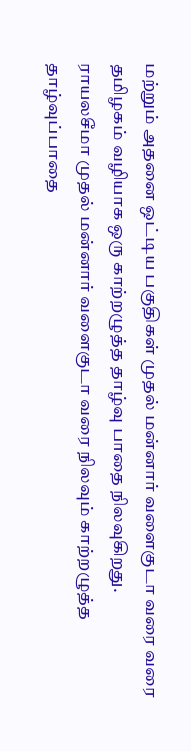மற்றும் அதனை ஒட்டிய பகுதிகள் முதல் மன்னார் வளைகுடா வரை வரை தமிழகம் வழியாக ஒரு காற்றழுத்த தாழ்வு பாதை நிலவுகிறது.
ராயலசீமா முதல் மன்னார் வளைகுடா வரை நிலவும் காற்றழுத்த தாழ்வுப்பாதை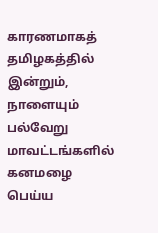காரணமாகத் தமிழகத்தில் இன்றும், நாளையும் பல்வேறு மாவட்டங்களில் கனமழை பெய்ய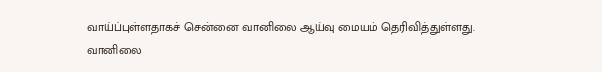வாய்ப்புள்ளதாகச் சென்னை வானிலை ஆய்வு மையம் தெரிவித்துள்ளது.
வானிலை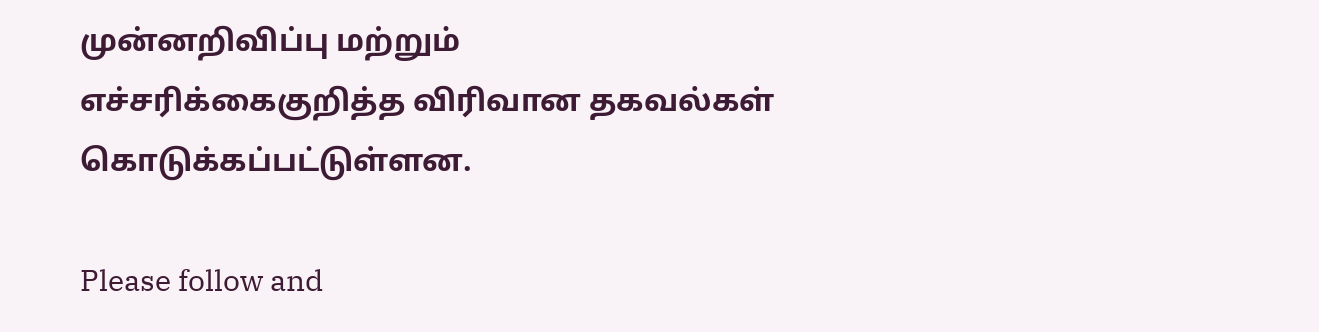முன்னறிவிப்பு மற்றும் எச்சரிக்கைகுறித்த விரிவான தகவல்கள் கொடுக்கப்பட்டுள்ளன.

Please follow and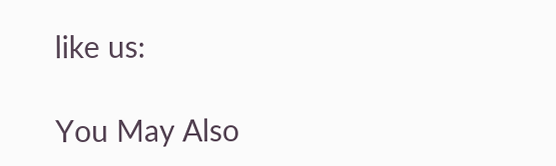like us:

You May Also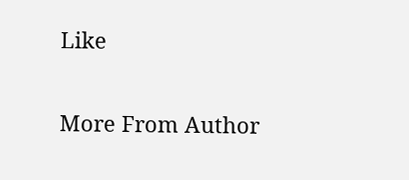Like

More From Author